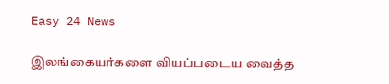Easy 24 News

இலங்கையர்களை வியப்படைய வைத்த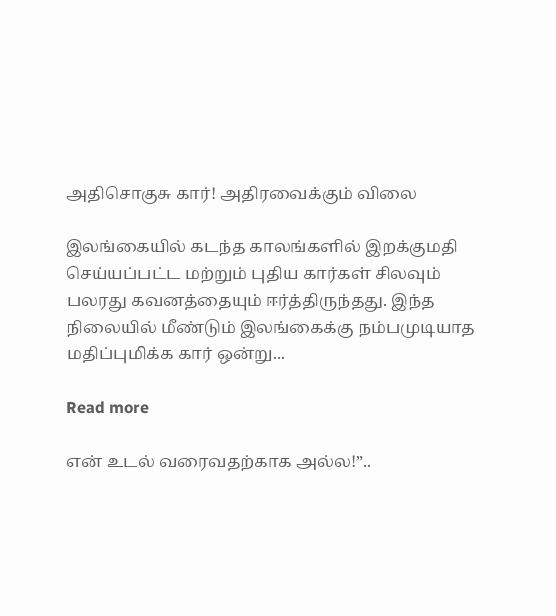அதிசொகுசு கார்! அதிரவைக்கும் விலை

இலங்கையில் கடந்த காலங்களில் இறக்குமதி செய்யப்பட்ட மற்றும் புதிய கார்கள் சிலவும் பலரது கவனத்தையும் ஈர்த்திருந்தது. இந்த நிலையில் மீண்டும் இலங்கைக்கு நம்பமுடியாத மதிப்புமிக்க கார் ஒன்று...

Read more

என் உடல் வரைவதற்காக அல்ல!”..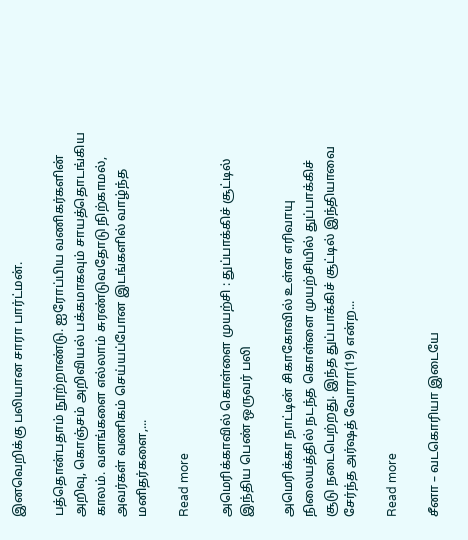இனவெறிக்கு பலியான சாரா பார்ட்மன்.

பத்தொன்பதாம் நூற்றாண்டு. ஐரோப்பிய வணிகர்களின் அறிவு, கொஞ்சம் அறிவியல் பக்கமாகவும் சாயத்தொடங்கிய காலம். வளங்களை எல்லாம் சுரண்டுவதோடு நிற்காமல், அவர்கள் வணிகம் செய்யப்போன இடங்களில் வாழ்ந்த மனிதர்களை,...

Read more

அமெரிக்காவில் கொள்ளை முயற்சி : துப்பாக்கிச் சூட்டில் இந்திய பெண் ஒருவர் பலி

அமெரிக்கா நாட்டின் சிகாகோவில் உள்ள எரிவாயு நிலையத்தில் நடந்த கொள்ளை முயற்சியில் துப்பாக்கிச் சூடு நடைபெற்றது. இந்த துப்பாக்கிச் சூட்டில் இந்தியாவை சேர்ந்த அர்ஷத் வோரா(19) என்ற...

Read more

சீனா – வடகொரியா இடையே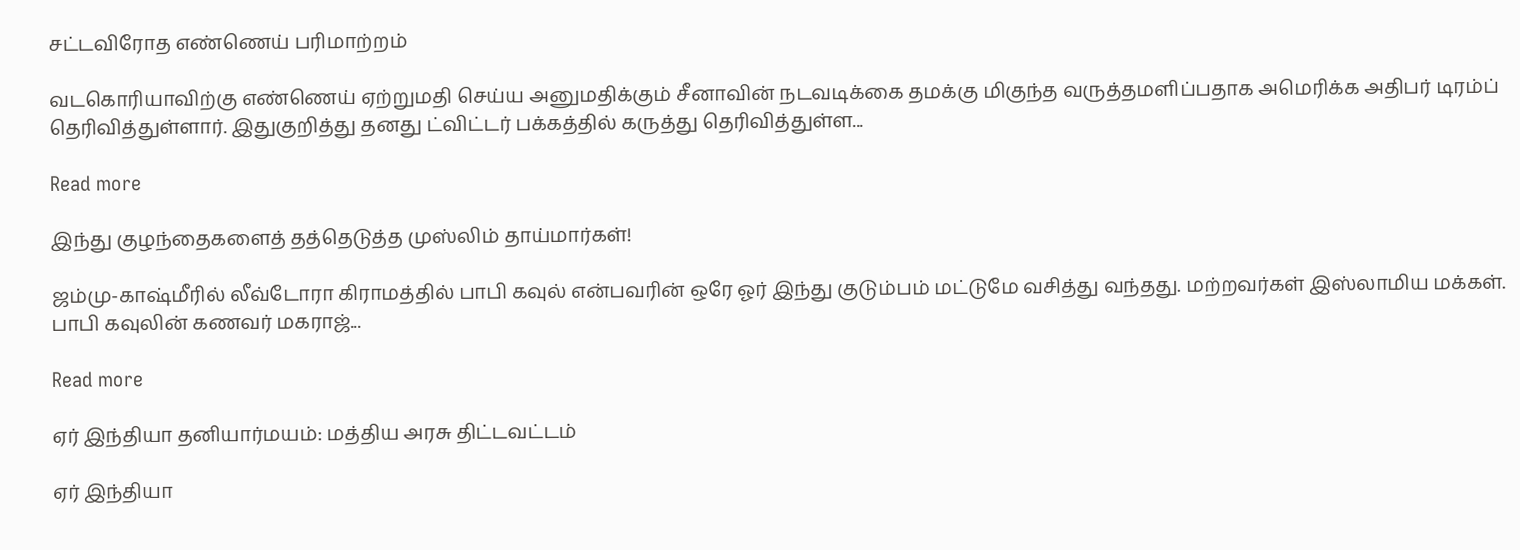சட்டவிரோத எண்ணெய் பரிமாற்றம்

வடகொரியாவிற்கு எண்ணெய் ஏற்றுமதி செய்ய அனுமதிக்கும் சீனாவின் நடவடிக்கை தமக்கு மிகுந்த வருத்தமளிப்பதாக அமெரிக்க அதிபர் டிரம்ப் தெரிவித்துள்ளார். இதுகுறித்து தனது ட்விட்டர் பக்கத்தில் கருத்து தெரிவித்துள்ள...

Read more

இந்து குழந்தைகளைத் தத்தெடுத்த முஸ்லிம் தாய்மார்கள்!

ஜம்மு-காஷ்மீரில் லீவ்டோரா கிராமத்தில் பாபி கவுல் என்பவரின் ஒரே ஓர் இந்து குடும்பம் மட்டுமே வசித்து வந்தது. மற்றவர்கள் இஸ்லாமிய மக்கள். பாபி கவுலின் கணவர் மகராஜ்...

Read more

ஏர் இந்தியா தனியார்மயம்: மத்திய அரசு திட்டவட்டம்

ஏர் இந்தியா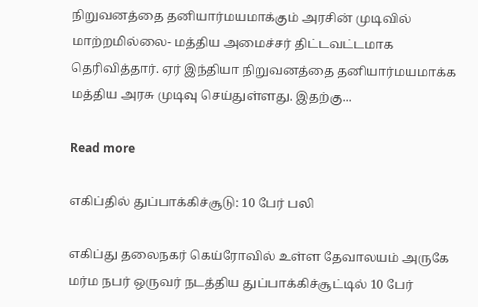நிறுவனத்தை தனியார்மயமாக்கும் அரசின் முடிவில் மாற்றமில்லை- மத்திய அமைச்சர் திட்டவட்டமாக தெரிவித்தார். ஏர் இந்தியா நிறுவனத்தை தனியார்மயமாக்க மத்திய அரசு முடிவு செய்துள்ளது. இதற்கு...

Read more

எகிப்தில் துப்பாக்கிச்சூடு: 10 பேர் பலி

எகிப்து தலைநகர் கெய்ரோவில் உள்ள தேவாலயம் அருகே மர்ம நபர் ஒருவர் நடத்திய துப்பாக்கிச்சூட்டில் 10 பேர்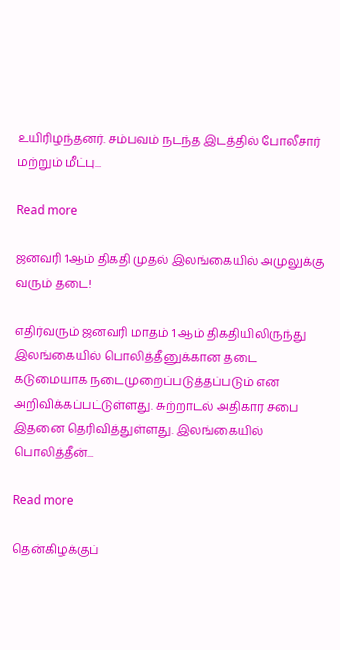உயிரிழந்தனர். சம்பவம் நடந்த இடத்தில் போலீசார் மற்றும் மீட்பு...

Read more

ஜனவரி 1ஆம் திகதி முதல் இலங்கையில் அமுலுக்கு வரும் தடை!

எதிர்வரும் ஜனவரி மாதம் 1 ஆம் திகதியிலிருந்து இலங்கையில் பொலித்தீனுக்கான தடை கடுமையாக நடைமுறைப்படுத்தப்படும் என அறிவிக்கப்பட்டுள்ளது. சுற்றாடல் அதிகார சபை இதனை தெரிவித்துள்ளது. இலங்கையில் பொலித்தீன்...

Read more

தென்கிழக்குப்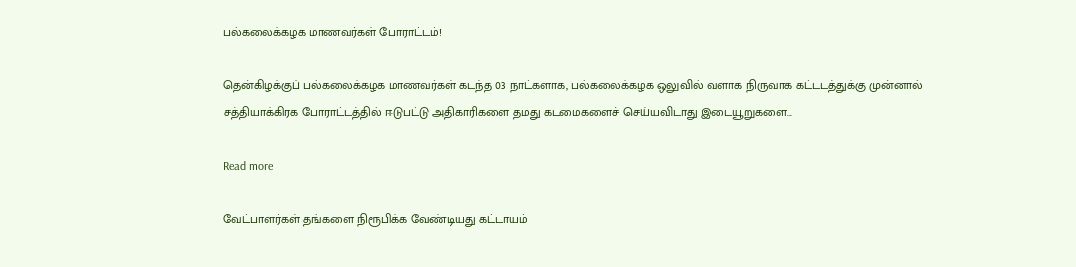பல்கலைக்கழக மாணவர்கள் போராட்டம்!

தென்கிழக்குப் பல்கலைக்கழக மாணவர்கள் கடந்த 03 நாட்களாக, பல்கலைக்கழக ஒலுவில் வளாக நிருவாக கட்டடத்துக்கு முன்னால் சத்தியாக்கிரக போராட்டத்தில் ஈடுபட்டு அதிகாரிகளை தமது கடமைகளைச் செய்யவிடாது இடையூறுகளை...

Read more

வேட்பாளர்கள் தங்களை நிரூபிக்க வேண்டியது கட்டாயம்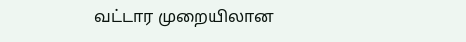வட்டார முறையிலான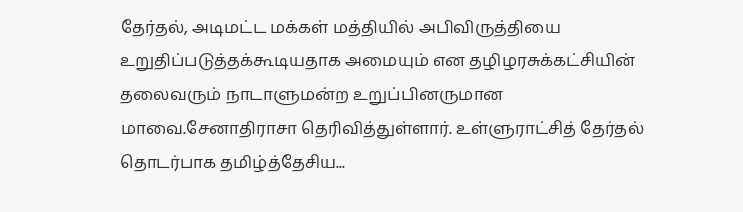தேர்தல், அடிமட்ட மக்கள் மத்தியில் அபிவிருத்தியை உறுதிப்படுத்தக்கூடியதாக அமையும் என தழிழரசுக்கட்சியின் தலைவரும் நாடாளுமன்ற உறுப்பினருமான மாவை.சேனாதிராசா தெரிவித்துள்ளார். உள்ளுராட்சித் தேர்தல் தொடர்பாக தமிழ்த்தேசிய...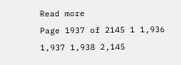Read more
Page 1937 of 2145 1 1,936 1,937 1,938 2,145